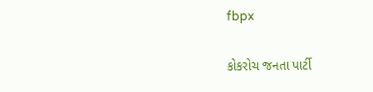fbpx

કોકરોચ જનતા પાર્ટી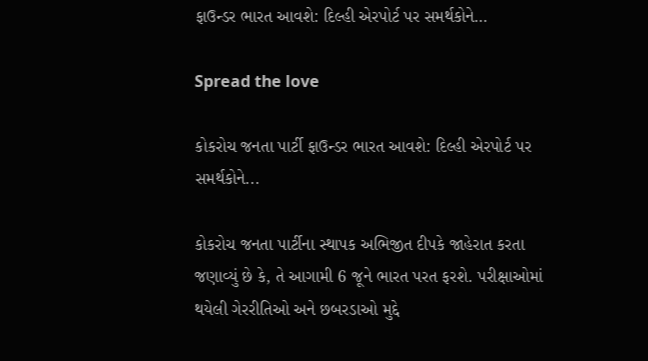ફાઉન્ડર ભારત આવશે: દિલ્હી એરપોર્ટ પર સમર્થકોને…

Spread the love

કોકરોચ જનતા પાર્ટી ફાઉન્ડર ભારત આવશે: દિલ્હી એરપોર્ટ પર સમર્થકોને...

કોકરોચ જનતા પાર્ટીના સ્થાપક અભિજીત દીપકે જાહેરાત કરતા જણાવ્યું છે કે, તે આગામી 6 જૂને ભારત પરત ફરશે. પરીક્ષાઓમાં થયેલી ગેરરીતિઓ અને છબરડાઓ મુદ્દે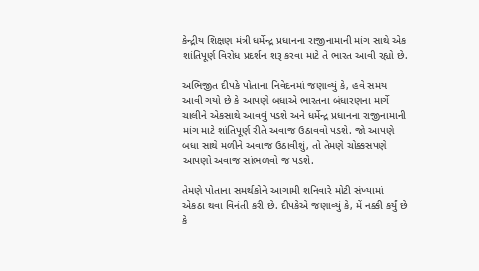કેન્દ્રીય શિક્ષણ મંત્રી ધર્મેન્દ્ર પ્રધાનના રાજીનામાની માંગ સાથે એક શાંતિપૂર્ણ વિરોધ પ્રદર્શન શરૂ કરવા માટે તે ભારત આવી રહ્યો છે.

અભિજીત દીપકે પોતાના નિવેદનમાં જણાવ્યું કે, હવે સમય આવી ગયો છે કે આપણે બધાએ ભારતના બંધારણના માર્ગે ચાલીને એકસાથે આવવું પડશે અને ધર્મેન્દ્ર પ્રધાનના રાજીનામાની માંગ માટે શાંતિપૂર્ણ રીતે અવાજ ઉઠાવવો પડશે. જો આપણે બધા સાથે મળીને અવાજ ઉઠાવીશું, તો તેમણે ચોક્કસપણે આપણો અવાજ સાંભળવો જ પડશે.

તેમણે પોતાના સમર્થકોને આગામી શનિવારે મોટી સંખ્યામાં એકઠા થવા વિનંતી કરી છે. દીપકેએ જણાવ્યું કે, મેં નક્કી કર્યું છે કે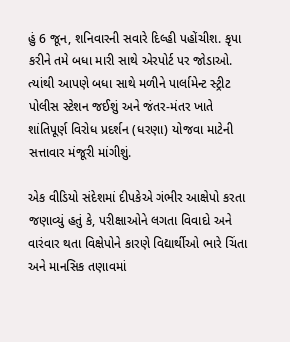હું 6 જૂન, શનિવારની સવારે દિલ્હી પહોંચીશ. કૃપા કરીને તમે બધા મારી સાથે એરપોર્ટ પર જોડાઓ. ત્યાંથી આપણે બધા સાથે મળીને પાર્લામેન્ટ સ્ટ્રીટ પોલીસ સ્ટેશન જઈશું અને જંતર-મંતર ખાતે શાંતિપૂર્ણ વિરોધ પ્રદર્શન (ધરણા) યોજવા માટેની સત્તાવાર મંજૂરી માંગીશું.

એક વીડિયો સંદેશમાં દીપકેએ ગંભીર આક્ષેપો કરતા જણાવ્યું હતું કે, પરીક્ષાઓને લગતા વિવાદો અને વારંવાર થતા વિક્ષેપોને કારણે વિદ્યાર્થીઓ ભારે ચિંતા અને માનસિક તણાવમાં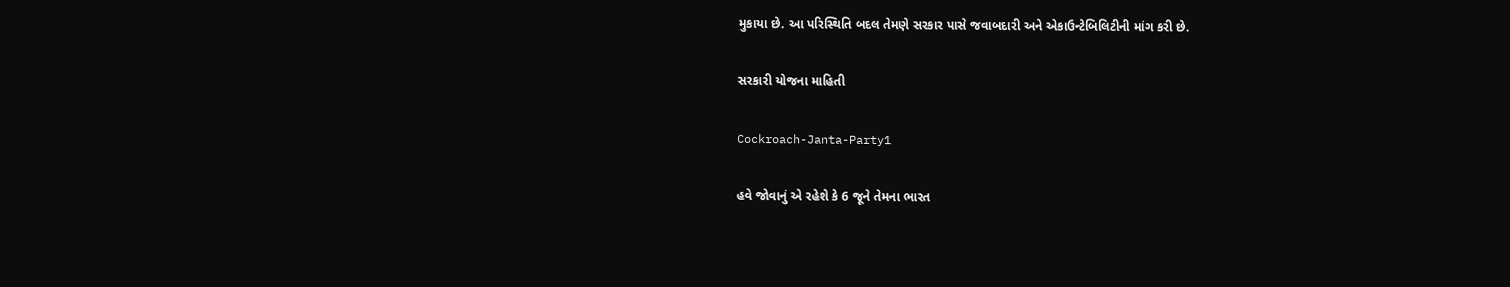મુકાયા છે. આ પરિસ્થિતિ બદલ તેમણે સરકાર પાસે જવાબદારી અને એકાઉન્ટેબિલિટીની માંગ કરી છે.

સરકારી યોજના માહિતી

Cockroach-Janta-Party1

હવે જોવાનું એ રહેશે કે 6 જૂને તેમના ભારત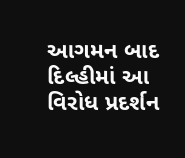આગમન બાદ દિલ્હીમાં આ વિરોધ પ્રદર્શન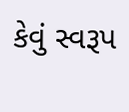કેવું સ્વરૂપ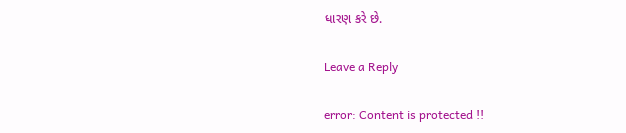ધારણ કરે છે.

Leave a Reply

error: Content is protected !!